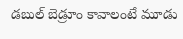డబుల్ బెడ్రూం కావాలంటే మూడు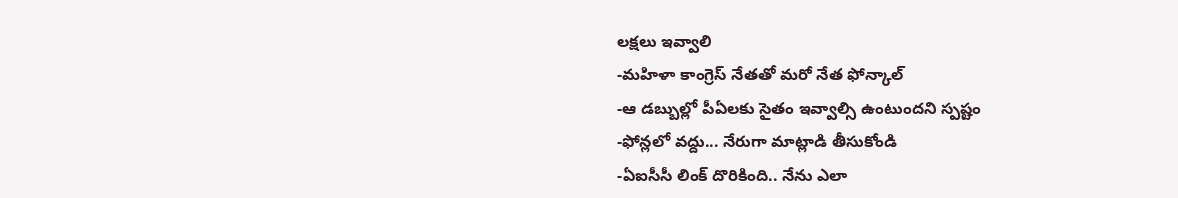లక్షలు ఇవ్వాలి
-మహిళా కాంగ్రెస్ నేతతో మరో నేత ఫోన్కాల్
-ఆ డబ్బుల్లో పీఏలకు సైతం ఇవ్వాల్సి ఉంటుందని స్పష్టం
-ఫోన్లలో వద్దు... నేరుగా మాట్లాడి తీసుకోండి
-ఏఐసీసీ లింక్ దొరికింది.. నేను ఎలా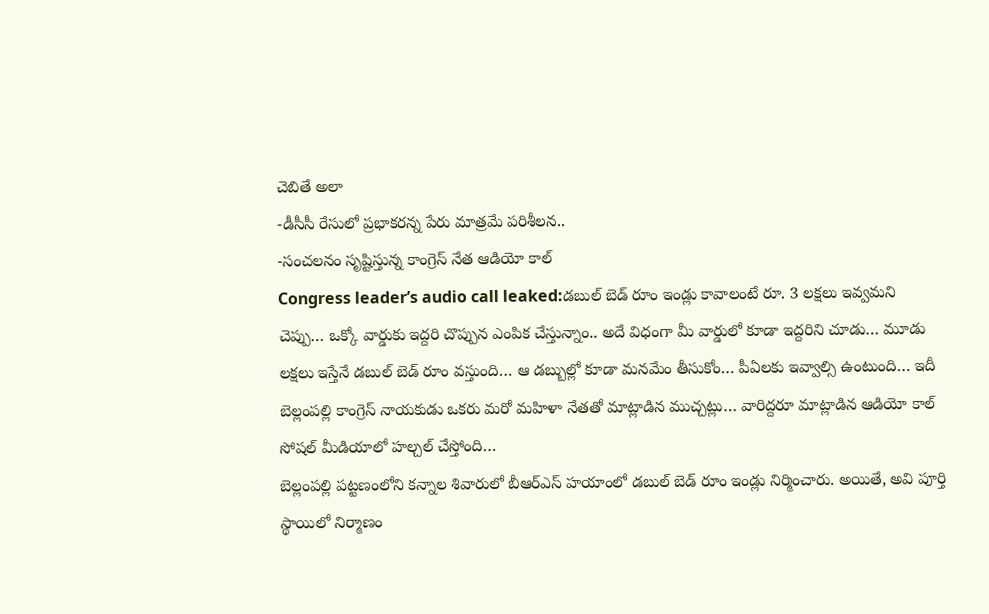చెబితే అలా
-డీసీసీ రేసులో ప్రభాకరన్న పేరు మాత్రమే పరిశీలన..
-సంచలనం సృష్టిస్తున్న కాంగ్రెస్ నేత ఆడియో కాల్
Congress leader’s audio call leaked:డబుల్ బెడ్ రూం ఇండ్లు కావాలంటే రూ. 3 లక్షలు ఇవ్వమని చెప్పు… ఒక్కో వార్డుకు ఇద్దరి చొప్పున ఎంపిక చేస్తున్నాం.. అదే విధంగా మీ వార్డులో కూడా ఇద్దరిని చూడు… మూడు లక్షలు ఇస్తేనే డబుల్ బెడ్ రూం వస్తుంది… ఆ డబ్బుల్లో కూడా మనమేం తీసుకోం… పీఏలకు ఇవ్వాల్సి ఉంటుంది… ఇదీ బెల్లంపల్లి కాంగ్రెస్ నాయకుడు ఒకరు మరో మహిళా నేతతో మాట్లాడిన ముచ్చట్లు… వారిద్దరూ మాట్లాడిన ఆడియో కాల్ సోషల్ మీడియాలో హల్చల్ చేస్తోంది…
బెల్లంపల్లి పట్టణంలోని కన్నాల శివారులో బీఆర్ఎస్ హయాంలో డబుల్ బెడ్ రూం ఇండ్లు నిర్మించారు. అయితే, అవి పూర్తి స్థాయిలో నిర్మాణం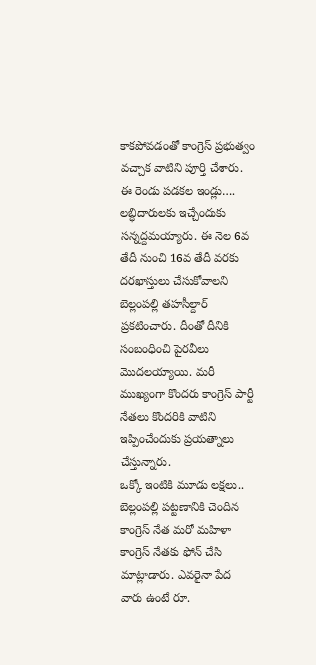కాకపోవడంతో కాంగ్రెస్ ప్రభుత్వం వచ్చాక వాటిని పూర్తి చేశారు. ఈ రెండు పడకల ఇండ్లు…. లబ్ధిదారులకు ఇచ్చేందుకు సన్నద్దమయ్యారు. ఈ నెల 6వ తేదీ నుంచి 16వ తేదీ వరకు దరఖాస్తులు చేసుకోవాలని బెల్లంపల్లి తహసీల్దార్ ప్రకటించారు. దీంతో దీనికి సంబంధించి పైరవీలు మొదలయ్యాయి. మరీ ముఖ్యంగా కొందరు కాంగ్రెస్ పార్టీ నేతలు కొందరికి వాటిని ఇప్పించేందుకు ప్రయత్నాలు చేస్తున్నారు.
ఒక్కో ఇంటికి మూడు లక్షలు..
బెల్లంపల్లి పట్టణానికి చెందిన కాంగ్రెస్ నేత మరో మహిళా కాంగ్రెస్ నేతకు ఫోన్ చేసి మాట్లాడారు. ఎవరైనా పేద వారు ఉంటే రూ.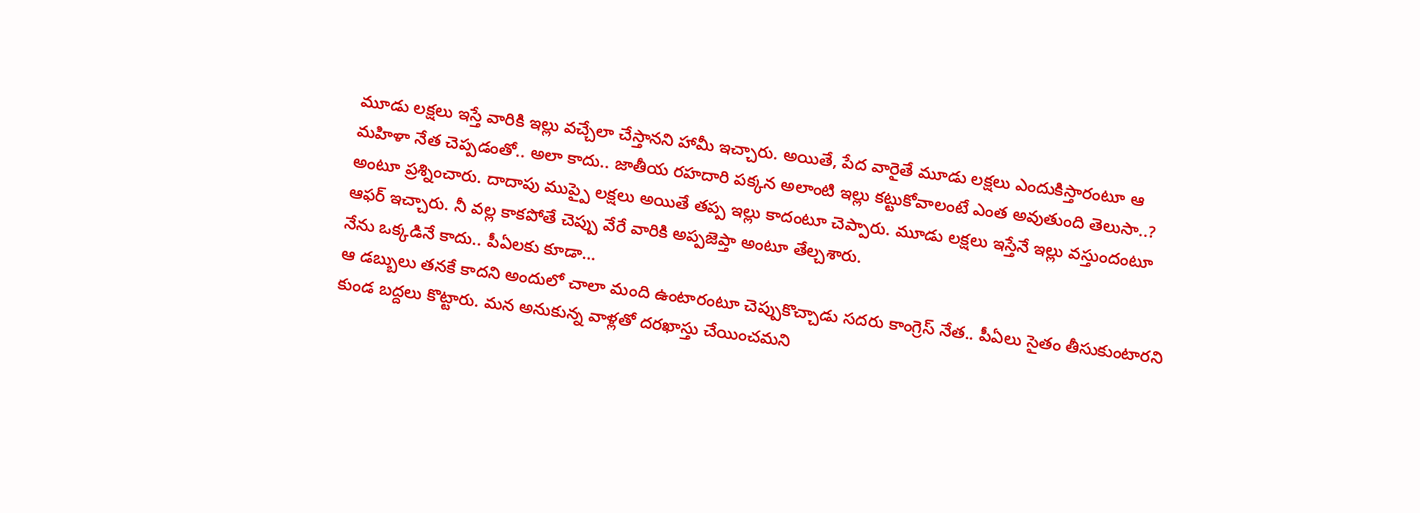మూడు లక్షలు ఇస్తే వారికి ఇల్లు వచ్చేలా చేస్తానని హామీ ఇచ్చారు. అయితే, పేద వారైతే మూడు లక్షలు ఎందుకిస్తారంటూ ఆ మహిళా నేత చెప్పడంతో.. అలా కాదు.. జాతీయ రహదారి పక్కన అలాంటి ఇల్లు కట్టుకోవాలంటే ఎంత అవుతుంది తెలుసా..? అంటూ ప్రశ్నించారు. దాదాపు ముప్పై లక్షలు అయితే తప్ప ఇల్లు కాదంటూ చెప్పారు. మూడు లక్షలు ఇస్తేనే ఇల్లు వస్తుందంటూ ఆఫర్ ఇచ్చారు. నీ వల్ల కాకపోతే చెప్పు వేరే వారికి అప్పజెప్తా అంటూ తేల్చశారు.
నేను ఒక్కడినే కాదు.. పీఏలకు కూడా…
ఆ డబ్బులు తనకే కాదని అందులో చాలా మంది ఉంటారంటూ చెప్పుకొచ్చాడు సదరు కాంగ్రెస్ నేత.. పీఏలు సైతం తీసుకుంటారని కుండ బద్దలు కొట్టారు. మన అనుకున్న వాళ్లతో దరఖాస్తు చేయించమని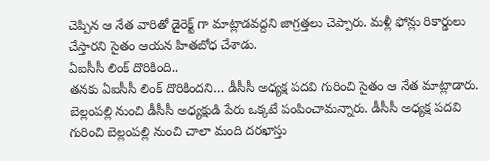చెప్పిన ఆ నేత వారితో డైరెక్ట్ గా మాట్లాడవద్దని జాగ్రత్తలు చెప్పారు. మళ్లీ ఫోన్లు రికార్డులు చేస్తారని సైతం ఆయన హితబోధ చేశాడు.
ఏఐసీసీ లింక్ దొరికింది..
తనకు ఏఐసీసీ లింక్ దొరికిందని… డీసీసీ అధ్యక్ష పదవి గురించి సైతం ఆ నేత మాట్లాడారు. బెల్లంపల్లి నుంచి డీసీసీ అధ్యక్షుడి పేరు ఒక్కటే పంపించామన్నారు. డీసీసీ అధ్యక్ష పదవి గురించి బెల్లంపల్లి నుంచి చాలా మంది దరఖాస్తు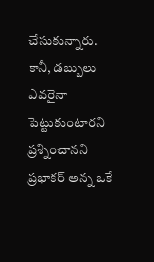చేసుకున్నారు. కానీ, డబ్బులు ఎవరైనా పెట్టుకుంటారని ప్రశ్నించానని ప్రభాకర్ అన్న ఒకే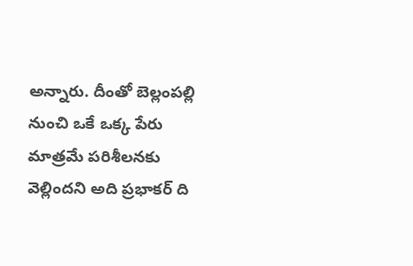అన్నారు. దీంతో బెల్లంపల్లి నుంచి ఒకే ఒక్క పేరు మాత్రమే పరిశీలనకు వెల్లిందని అది ప్రభాకర్ ది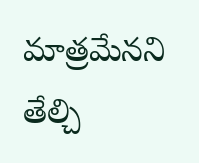మాత్రమేనని తేల్చి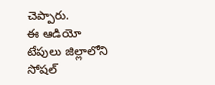చెప్పారు.
ఈ ఆడియో టేపులు జిల్లాలోని సోషల్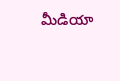మీడియా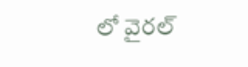లో వైరల్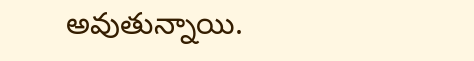అవుతున్నాయి.